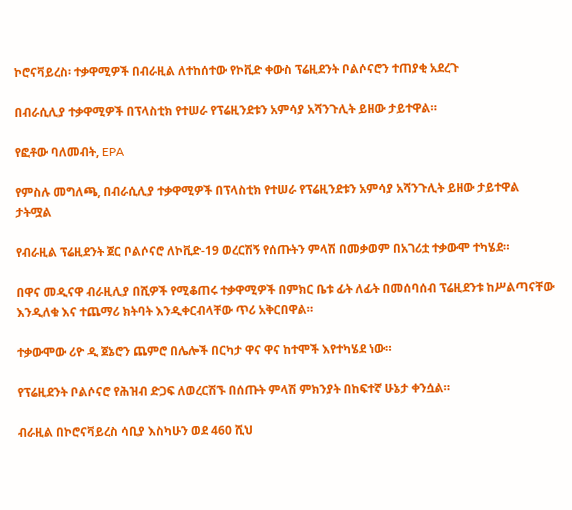ኮሮናቫይረስ፡ ተቃዋሚዎች በብራዚል ለተከሰተው የኮቪድ ቀውስ ፕሬዚደንት ቦልሶናሮን ተጠያቂ አደረጉ

በብራሲሊያ ተቃዋሚዎች በፕላስቲክ የተሠራ የፕሬዚንደቱን አምሳያ አሻንጉሊት ይዘው ታይተዋል።

የፎቶው ባለመብት, EPA

የምስሉ መግለጫ, በብራሲሊያ ተቃዋሚዎች በፕላስቲክ የተሠራ የፕሬዚንደቱን አምሳያ አሻንጉሊት ይዘው ታይተዋል
ታትሟል

የብራዚል ፕሬዚደንት ጀር ቦልሶናሮ ለኮቪድ-19 ወረርሽኝ የሰጡትን ምላሽ በመቃወም በአገሪቷ ተቃውሞ ተካሄደ።

በዋና መዲናዋ ብራዚሊያ በሺዎች የሚቆጠሩ ተቃዋሚዎች በምክር ቤቱ ፊት ለፊት በመሰባሰብ ፕሬዚደንቱ ከሥልጣናቸው እንዲለቁ እና ተጨማሪ ክትባት እንዲቀርብላቸው ጥሪ አቅርበዋል።

ተቃውሞው ሪዮ ዲ ጀኔሮን ጨምሮ በሌሎች በርካታ ዋና ዋና ከተሞች እየተካሄደ ነው።

የፕሬዚደንት ቦልሶናሮ የሕዝብ ድጋፍ ለወረርሽኙ በሰጡት ምላሽ ምክንያት በከፍተኛ ሁኔታ ቀንሷል።

ብራዚል በኮሮናቫይረስ ሳቢያ እስካሁን ወደ 460 ሺህ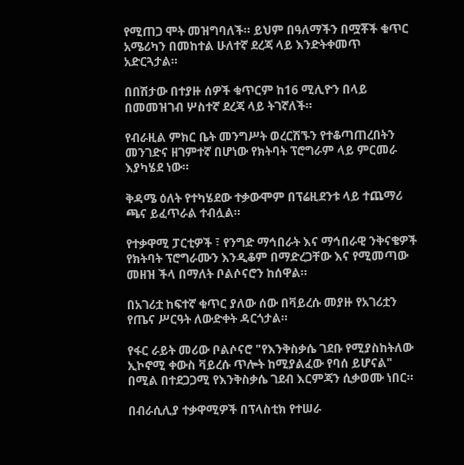የሚጠጋ ሞት መዝግባለች። ይህም በዓለማችን በሟቾች ቁጥር አሜሪካን በመከተል ሁለተኛ ደረጃ ላይ እንድትቀመጥ አድርጓታል።

በበሽታው በተያዙ ሰዎች ቁጥርም ከ16 ሚሊዮን በላይ በመመዝገብ ሦስተኛ ደረጃ ላይ ትገኛለች።

የብራዚል ምክር ቤት መንግሥት ወረርሽኙን የተቆጣጠረበትን መንገድና ዘገምተኛ በሆነው የክትባት ፕሮግራም ላይ ምርመራ እያካሄደ ነው።

ቅዳሜ ዕለት የተካሄደው ተቃውሞም በፕሬዚደንቱ ላይ ተጨማሪ ጫና ይፈጥራል ተብሏል።

የተቃዋሚ ፓርቲዎች ፣ የንግድ ማኅበራት እና ማኅበራዊ ንቅናቄዎች የክትባት ፕሮግራሙን እንዲቆም በማድረጋቸው እና የሚመጣው መዘዝ ችላ በማለት ቦልሶናሮን ከሰዋል።

በአገሪቷ ከፍተኛ ቁጥር ያለው ሰው በቫይረሱ መያዙ የአገሪቷን የጤና ሥርዓት ለውድቀት ዳርጎታል።

የፋር ራይት መሪው ቦልሶናሮ "የእንቅስቃሴ ገደቡ የሚያስከትለው ኢኮኖሚ ቀውስ ቫይረሱ ጥሎት ከሚያልፈው የባሰ ይሆናል" በሚል በተደጋጋሚ የእንቅስቃሴ ገደብ እርምጃን ሲቃወሙ ነበር።

በብራሲሊያ ተቃዋሚዎች በፕላስቲክ የተሠራ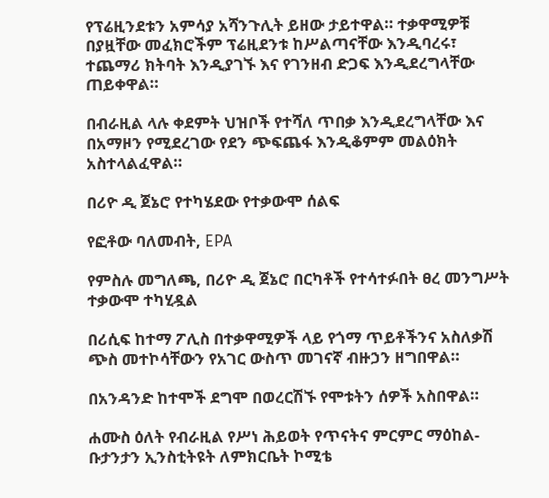የፕሬዚንደቱን አምሳያ አሻንጉሊት ይዘው ታይተዋል። ተቃዋሚዎቹ በያዟቸው መፈክሮችም ፕሬዚደንቱ ከሥልጣናቸው እንዲባረሩ፣ ተጨማሪ ክትባት እንዲያገኙ እና የገንዘብ ድጋፍ እንዲደረግላቸው ጠይቀዋል።

በብራዚል ላሉ ቀደምት ህዝቦች የተሻለ ጥበቃ እንዲደረግላቸው እና በአማዞን የሚደረገው የደን ጭፍጨፋ እንዲቆምም መልዕክት አስተላልፈዋል።

በሪዮ ዲ ጀኔሮ የተካሄደው የተቃውሞ ሰልፍ

የፎቶው ባለመብት, EPA

የምስሉ መግለጫ, በሪዮ ዲ ጀኔሮ በርካቶች የተሳተፉበት ፀረ መንግሥት ተቃውሞ ተካሂዷል

በሪሲፍ ከተማ ፖሊስ በተቃዋሚዎች ላይ የጎማ ጥይቶችንና አስለቃሽ ጭስ መተኮሳቸውን የአገር ውስጥ መገናኛ ብዙኃን ዘግበዋል።

በአንዳንድ ከተሞች ደግሞ በወረርሽኙ የሞቱትን ሰዎች አስበዋል።

ሐሙስ ዕለት የብራዚል የሥነ ሕይወት የጥናትና ምርምር ማዕከል-ቡታንታን ኢንስቲትዩት ለምክርቤት ኮሚቴ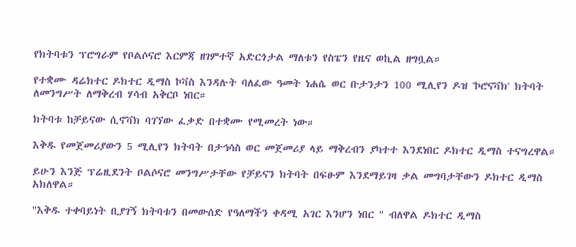የክትባቱን ፕሮግራም የቦልሶናሮ እርምጃ ዘገምተኛ አድርጎታል ማለቱን የስፔን የዜና ወኪል ዘግቧል።

የተቋሙ ዳሬክተር ዶክተር ዲማስ ኮቫስ እንዳሉት ባለፈው ዓመት ነሐሴ ወር ቡታንታን 100 ሚሊየን ዶዝ 'ኮሮናቫክ' ክትባት ለመንግሥት ለማቅረብ ሃሳብ አቅርቦ ነበር።

ክትባቱ ከቻይናው ሲኖቫክ ባገኘው ፈቃድ በተቋሙ የሚመረት ነው።

እቅዱ የመጀመሪያውን 5 ሚሊየን ክትባት በታኅሳስ ወር መጀመሪያ ላይ ማቅረብን ያካተተ እንደነበር ዶክተር ዲማስ ተናግረዋል።

ይሁን እንጅ ፕሬዚደንት ቦልሶናሮ መንግሥታቸው የቻይናን ክትባት በፍፁም እንደማይገዛ ቃል መግባታቸውን ዶክተር ዲማስ አክለዋል።

"እቅዱ ተቀባይነት ቢያገኝ ክትባቱን በመውሰድ የዓለማችን ቀዳሚ አገር እንሆን ነበር " ብለዋል ዶክተር ዲማስ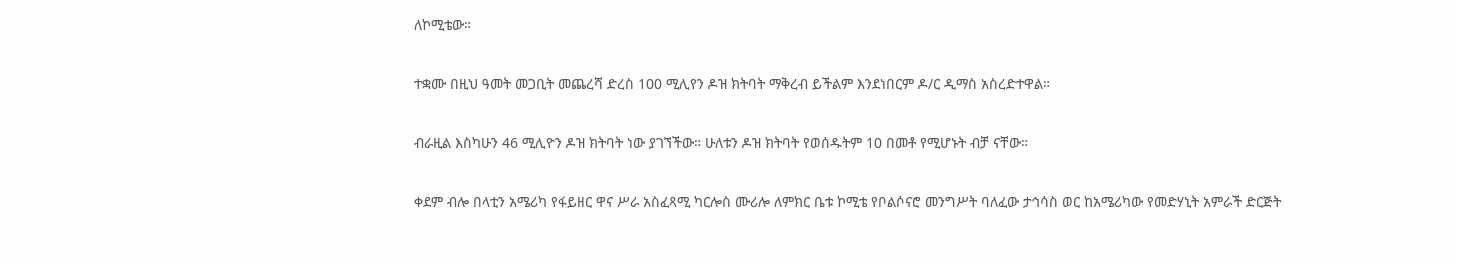ለኮሚቴው።

ተቋሙ በዚህ ዓመት መጋቢት መጨረሻ ድረስ 100 ሚሊየን ዶዝ ክትባት ማቅረብ ይችልም እንደነበርም ዶ/ር ዲማስ አስረድተዋል።

ብራዚል እስካሁን 46 ሚሊዮን ዶዝ ክትባት ነው ያገኘችው። ሁለቱን ዶዝ ክትባት የወሰዱትም 10 በመቶ የሚሆኑት ብቻ ናቸው።

ቀደም ብሎ በላቲን አሜሪካ የፋይዘር ዋና ሥራ አስፈጻሚ ካርሎስ ሙሪሎ ለምክር ቤቱ ኮሚቴ የቦልሶናሮ መንግሥት ባለፈው ታኅሳስ ወር ከአሜሪካው የመድሃኒት አምራች ድርጅት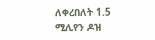ለቀረበለት 1.5 ሚሊየን ዶዝ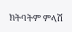ክትባትም ምላሽ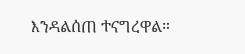እንዳልሰጠ ተናግረዋል።